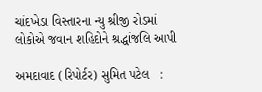ચાંદખેડા વિસ્તારના ન્યુ શ્રીજી રોડમાં લોકોએ જવાન શહિદોને શ્રદ્ધાંજલિ આપી

અમદાવાદ (રિપોર્ટર) સુમિત પટેલ   :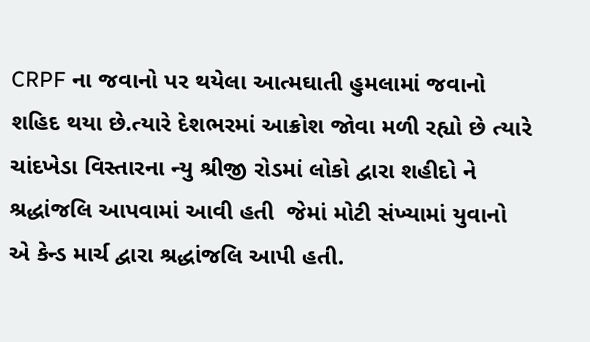CRPF ના જવાનો પર થયેલા આત્મઘાતી હુમલામાં જવાનો શહિદ થયા છે.ત્યારે દેશભરમાં આક્રોશ જોવા મળી રહ્યો છે ત્યારે ચાંદખેડા વિસ્તારના ન્યુ શ્રીજી રોડમાં લોકો દ્વારા શહીદો ને શ્રદ્ધાંજલિ આપવામાં આવી હતી  જેમાં મોટી સંખ્યામાં યુવાનો એ કેન્ડ માર્ચ દ્વારા શ્રદ્ધાંજલિ આપી હતી.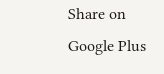Share on Google Plus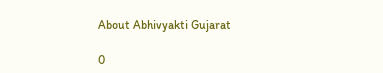About Abhivyakti Gujarat

0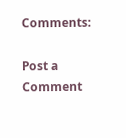Comments:

Post a Comment